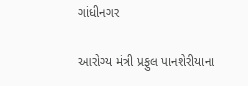ગાંધીનગર

આરોગ્ય મંત્રી પ્રફુલ પાનશેરીયાના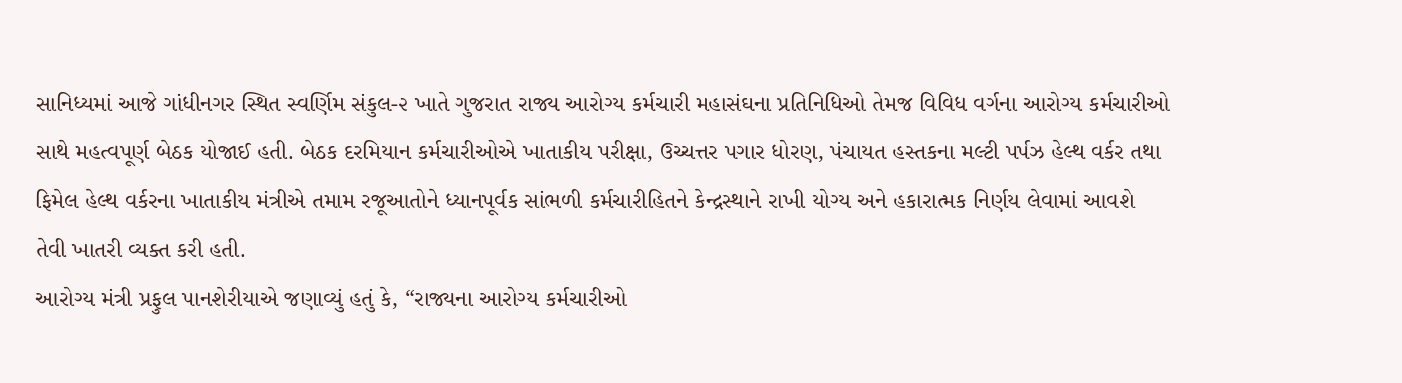સાનિધ્યમાં આજે ગાંધીનગર સ્થિત સ્વર્ણિમ સંકુલ-૨ ખાતે ગુજરાત રાજ્ય આરોગ્ય કર્મચારી મહાસંઘના પ્રતિનિધિઓ તેમજ વિવિધ વર્ગના આરોગ્ય કર્મચારીઓ સાથે મહત્વપૂર્ણ બેઠક યોજાઈ હતી. બેઠક દરમિયાન કર્મચારીઓએ ખાતાકીય પરીક્ષા, ઉચ્ચત્તર પગાર ધોરણ, પંચાયત હસ્તકના મલ્ટી પર્પઝ હેલ્થ વર્કર તથા ફિમેલ હેલ્થ વર્કરના ખાતાકીય મંત્રીએ તમામ રજૂઆતોને ધ્યાનપૂર્વક સાંભળી કર્મચારીહિતને કેન્દ્રસ્થાને રાખી યોગ્ય અને હકારાત્મક નિર્ણય લેવામાં આવશે તેવી ખાતરી વ્યક્ત કરી હતી.
આરોગ્ય મંત્રી પ્રફુલ પાનશેરીયાએ જણાવ્યું હતું કે, “રાજ્યના આરોગ્ય કર્મચારીઓ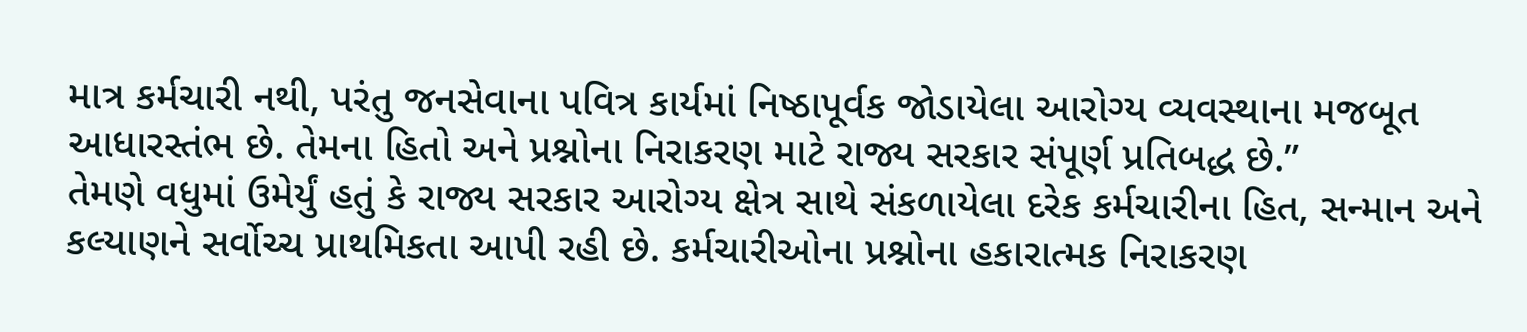માત્ર કર્મચારી નથી, પરંતુ જનસેવાના પવિત્ર કાર્યમાં નિષ્ઠાપૂર્વક જોડાયેલા આરોગ્ય વ્યવસ્થાના મજબૂત આધારસ્તંભ છે. તેમના હિતો અને પ્રશ્નોના નિરાકરણ માટે રાજ્ય સરકાર સંપૂર્ણ પ્રતિબદ્ધ છે.”
તેમણે વધુમાં ઉમેર્યું હતું કે રાજ્ય સરકાર આરોગ્ય ક્ષેત્ર સાથે સંકળાયેલા દરેક કર્મચારીના હિત, સન્માન અને કલ્યાણને સર્વોચ્ચ પ્રાથમિકતા આપી રહી છે. કર્મચારીઓના પ્રશ્નોના હકારાત્મક નિરાકરણ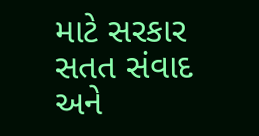માટે સરકાર સતત સંવાદ અને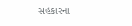સહકારના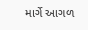માર્ગે આગળ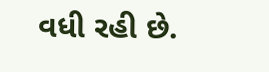વધી રહી છે.